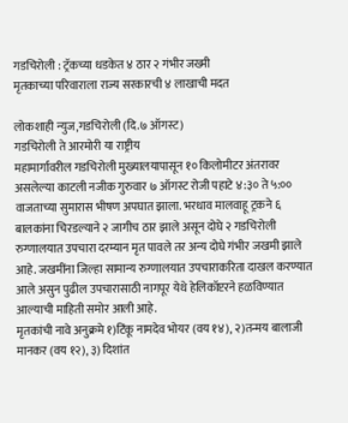गडचिरोली : ट्रॅकच्या धडकेत ४ ठार २ गंभीर जख्मी
मृतकाच्या परिवाराला राज्य सरकारची ४ लाखाची मदत

लोकशाही न्युज,गडचिरोली (दि.७ ऑगस्ट)
गडचिरोली ते आरमोरी या राष्ट्रीय
महामार्गावरील गडचिरोली मुख्यालयापासून १० किलोमीटर अंतरावर असलेल्या काटली नजीक गुरुवार ७ ऑगस्ट रोजी पहाटे ४:३० ते ५:०० वाजताच्या सुमारास भीषण अपघात झाला. भरधाव मालवाहू ट्रकने ६ बालकांना चिरडल्याने २ जागीच ठार झाले असून दोघे २ गडचिरोली रुग्णालयात उपचारा दरम्यान मृत पावले तर अन्य दोघे गंभीर जखमी झाले आहे. जखमींना जिल्हा सामान्य रुग्णालयात उपचाराकरिता दाखल करण्यात आले असुन पुढील उपचारासाठी नागपूर येथे हेलिकॉप्टरने हळविण्यात आल्याची माहिती समोर आली आहे.
मृतकांची नावे अनुक्रमे १)टिंकू नामदेव भोयर (वय १४), २)तन्मय बालाजी मानकर (वय १२), ३) दिशांत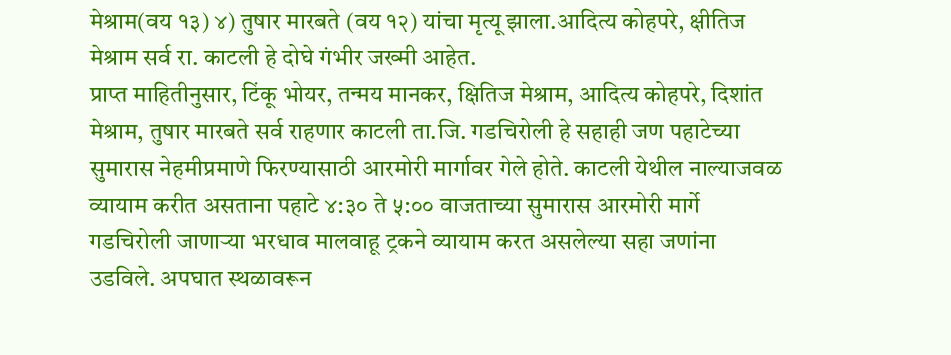मेश्राम(वय १३) ४) तुषार मारबते (वय १२) यांचा मृत्यू झाला.आदित्य कोहपरे, क्षीतिज मेश्राम सर्व रा. काटली हे दोघे गंभीर जख्मी आहेत.
प्राप्त माहितीनुसार, टिंकू भोयर, तन्मय मानकर, क्षितिज मेश्राम, आदित्य कोहपरे, दिशांत मेश्राम, तुषार मारबते सर्व राहणार काटली ता.जि. गडचिरोली हे सहाही जण पहाटेच्या सुमारास नेहमीप्रमाणे फिरण्यासाठी आरमोरी मार्गावर गेले होते. काटली येथील नाल्याजवळ व्यायाम करीत असताना पहाटे ४:३० ते ५:०० वाजताच्या सुमारास आरमोरी मार्गे गडचिरोली जाणाऱ्या भरधाव मालवाहू ट्रकने व्यायाम करत असलेल्या सहा जणांना उडविले. अपघात स्थळावरून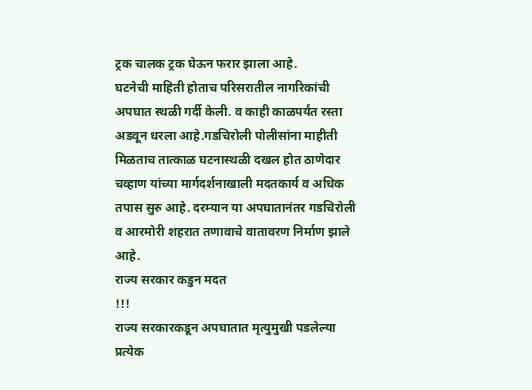ट्रक चालक ट्रक घेऊन फरार झाला आहे.
घटनेची माहिती होताच परिसरातील नागरिकांची अपघात स्थळी गर्दी केली. व काही काळपर्यंत रस्ता अडवून धरला आहे.गडचिरोली पोलीसांना माहीती मिळताच तात्काळ घटनास्थळी दखल होत ठाणेदार चव्हाण यांच्या मार्गदर्शनाखाली मदतकार्य व अधिक तपास सुरु आहे. दरम्यान या अपघातानंतर गडचिरोली व आरमोरी शहरात तणावाचे वातावरण निर्माण झाले आहे.
राज्य सरकार कडुन मदत
!!!
राज्य सरकारकडून अपघातात मृत्युमुखी पडलेल्या प्रत्येक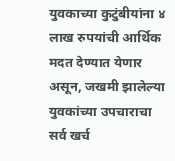युवकाच्या कुटुंबीयांना ४ लाख रुपयांची आर्थिक मदत देण्यात येणार असून, जखमी झालेल्या युवकांच्या उपचाराचा सर्व खर्च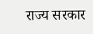राज्य सरकार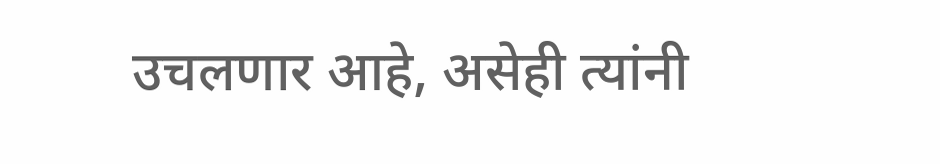उचलणार आहे, असेही त्यांनी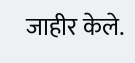जाहीर केले.